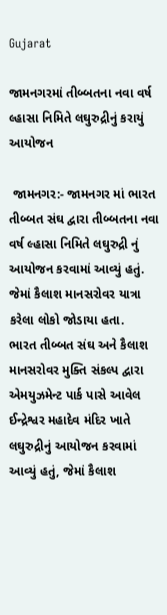Gujarat

જામનગરમાં તીબ્બતના નવા વર્ષ લ્હાસા નિમિતે લઘુરુદ્રીનું કરાયું આયોજન

 જામનગર:- જામનગર માં ભારત તીબ્બત સંઘ દ્વારા તીબ્બતના નવા વર્ષ લ્હાસા નિમિતે લઘુરુદ્રી નું આયોજન કરવામાં આવ્યું હતું. જેમાં કૈલાશ માનસરોવર યાત્રા કરેલા લોકો જોડાયા હતા.
ભારત તીબ્બત સંઘ અને કૈલાશ માનસરોવર મુક્તિ સંકલ્પ દ્વારા એમયુઝમેન્ટ પાર્ક પાસે આવેલ ઈન્દ્રેશ્વર મહાદેવ મંદિર ખાતે લઘુરુદ્રીનું આયોજન કરવામાં આવ્યું હતું, જેમાં કૈલાશ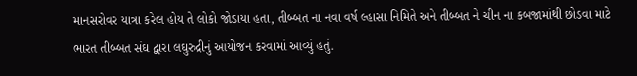માનસરોવર યાત્રા કરેલ હોય તે લોકો જોડાયા હતા, તીબ્બત ના નવા વર્ષ લ્હાસા નિમિતે અને તીબ્બત ને ચીન ના કબજામાંથી છોડવા માટે ભારત તીબ્બત સંઘ દ્વારા લઘુરુદ્રીનું આયોજન કરવામાં આવ્યું હતું.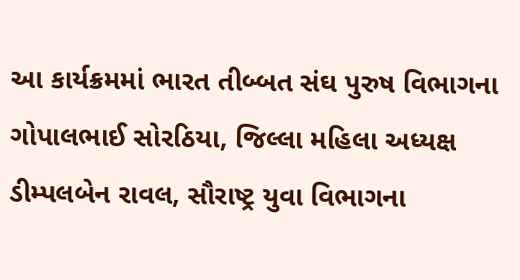આ કાર્યક્રમમાં ભારત તીબ્બત સંઘ પુરુષ વિભાગના ગોપાલભાઈ સોરઠિયા, જિલ્લા મહિલા અધ્યક્ષ ડીમ્પલબેન રાવલ, સૌરાષ્ટ્ર યુવા વિભાગના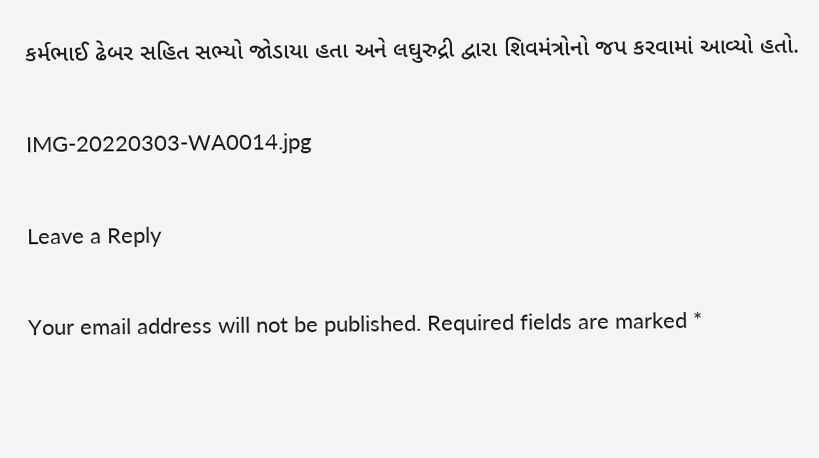કર્મભાઈ ઢેબર સહિત સભ્યો જોડાયા હતા અને લઘુરુદ્રી દ્વારા શિવમંત્રોનો જપ કરવામાં આવ્યો હતો.

IMG-20220303-WA0014.jpg

Leave a Reply

Your email address will not be published. Required fields are marked *